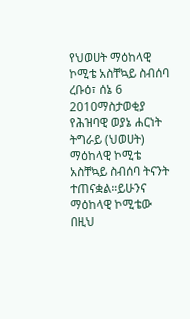የህወሀት ማዕከላዊ ኮሚቴ አስቸኳይ ስብሰባ
ረቡዕ፣ ሰኔ 6 2010ማስታወቂያ
የሕዝባዊ ወያኔ ሐርነት ትግራይ (ህወሀት) ማዕከላዊ ኮሚቴ አስቸኳይ ስብሰባ ትናንት ተጠናቋል።ይሁንና ማዕከላዊ ኮሚቴው በዚህ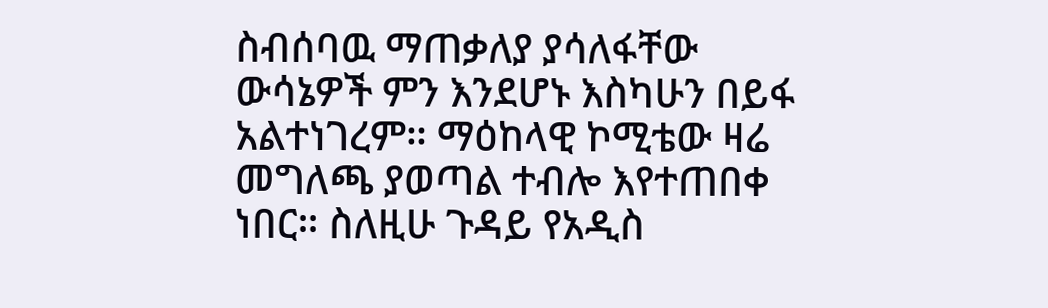ስብሰባዉ ማጠቃለያ ያሳለፋቸው ውሳኔዎች ምን እንደሆኑ እስካሁን በይፋ አልተነገረም። ማዕከላዊ ኮሚቴው ዛሬ መግለጫ ያወጣል ተብሎ እየተጠበቀ ነበር። ስለዚሁ ጉዳይ የአዲስ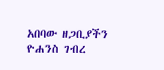አበባው ዘጋቢያችን ዮሐንስ ገብረ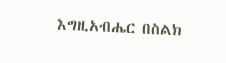እግዚአብሔር በስልክ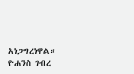አነጋግረነዋል።
ዮሐንስ ገብረ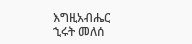እግዚአብሔር
ኂሩት መለሰ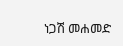ነጋሽ መሐመድ